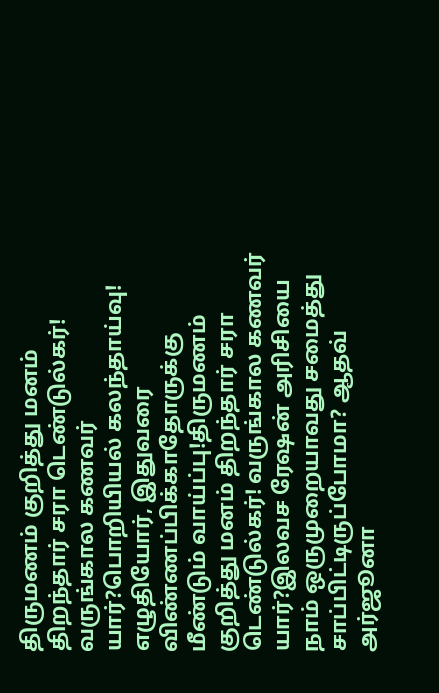திருமணம் குறித்து மனம் திறந்தார் சரா டெண்டுல்கர்! வருங்கால கணவர் யார்?பொறியியல் கலந்தாய்வு! எழுதியோர், இதுவரை விண்ணப்பிக்காதோருக்கு மீண்டும் வாய்ப்பு!திருமணம் குறித்து மனம் திறந்தார் சரா டெண்டுல்கர்! வருங்கால கணவர் யார்?இலவச ரேஷன் அரிசியை நாம் ஒருமுறையாவது சமைத்து சாப்பிட்டிருப்போமா? ஆதவ் அர்ஜூனா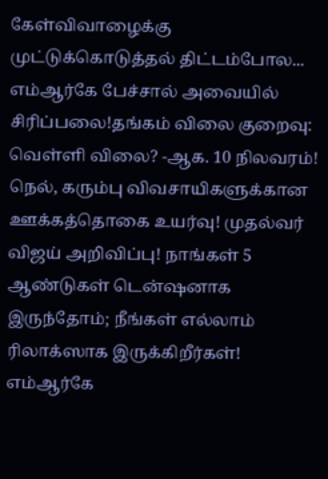கேள்விவாழைக்கு முட்டுக்கொடுத்தல் திட்டம்போல... எம்ஆர்கே பேச்சால் அவையில் சிரிப்பலை!தங்கம் விலை குறைவு: வெள்ளி விலை? -ஆக. 10 நிலவரம்! நெல், கரும்பு விவசாயிகளுக்கான ஊக்கத்தொகை உயர்வு! முதல்வர் விஜய் அறிவிப்பு! நாங்கள் 5 ஆண்டுகள் டென்ஷனாக இருந்தோம்; நீங்கள் எல்லாம் ரிலாக்ஸாக இருக்கிறீர்கள்! எம்ஆர்கே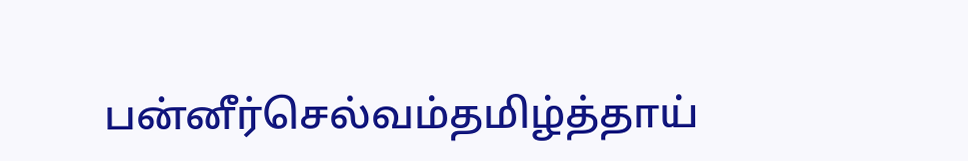பன்னீர்செல்வம்தமிழ்த்தாய்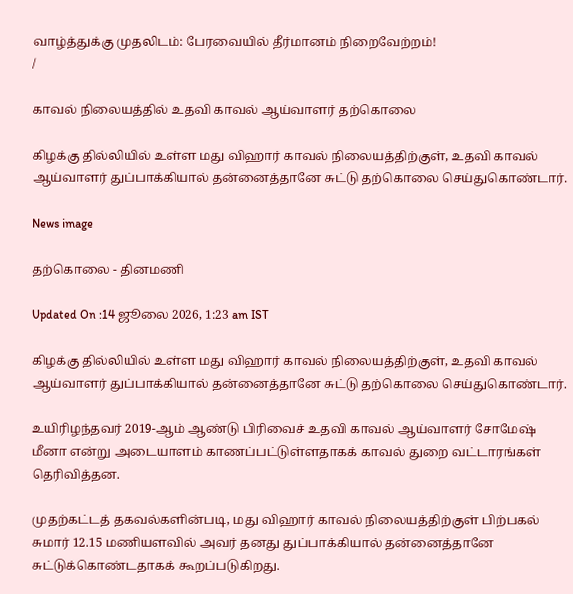வாழ்த்துக்கு முதலிடம்: பேரவையில் தீர்மானம் நிறைவேற்றம்!
/

காவல் நிலையத்தில் உதவி காவல் ஆய்வாளர் தற்கொலை

கிழக்கு தில்லியில் உள்ள மது விஹார் காவல் நிலையத்திற்குள், உதவி காவல் ஆய்வாளர் துப்பாக்கியால் தன்னைத்தானே சுட்டு தற்கொலை செய்துகொண்டார்.

News image

தற்கொலை - தினமணி

Updated On :14 ஜூலை 2026, 1:23 am IST

கிழக்கு தில்லியில் உள்ள மது விஹார் காவல் நிலையத்திற்குள், உதவி காவல் ஆய்வாளர் துப்பாக்கியால் தன்னைத்தானே சுட்டு தற்கொலை செய்துகொண்டார்.

உயிரிழந்தவர் 2019-ஆம் ஆண்டு பிரிவைச் உதவி காவல் ஆய்வாளர் சோமேஷ் மீனா என்று அடையாளம் காணப்பட்டுள்ளதாகக் காவல் துறை வட்டாரங்கள் தெரிவித்தன.

முதற்கட்டத் தகவல்களின்படி, மது விஹார் காவல் நிலையத்திற்குள் பிற்பகல் சுமார் 12.15 மணியளவில் அவர் தனது துப்பாக்கியால் தன்னைத்தானே சுட்டுக்கொண்டதாகக் கூறப்படுகிறது.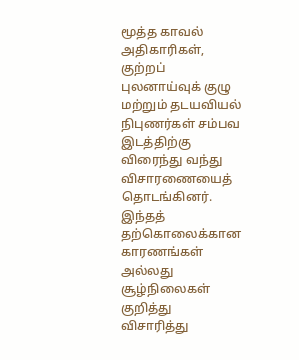மூத்த காவல் அதிகாரிகள், குற்றப் புலனாய்வுக் குழு மற்றும் தடயவியல் நிபுணர்கள் சம்பவ இடத்திற்கு விரைந்து வந்து விசாரணையைத் தொடங்கினர். இந்தத் தற்கொலைக்கான காரணங்கள் அல்லது சூழ்நிலைகள் குறித்து விசாரித்து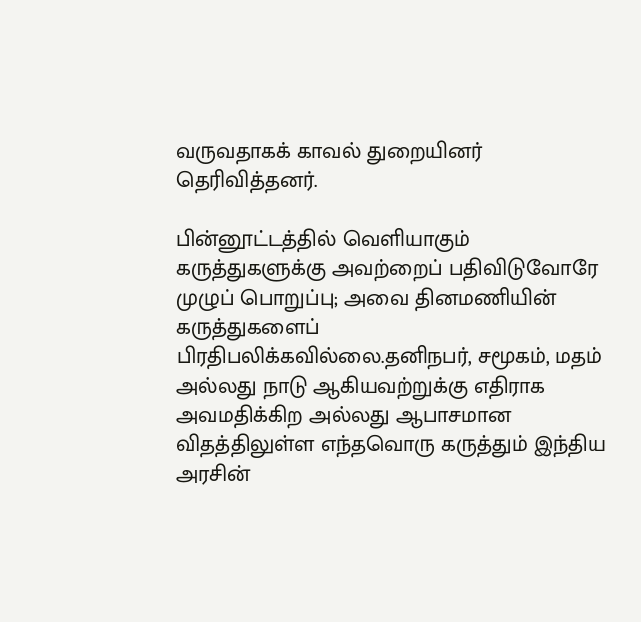வருவதாகக் காவல் துறையினர் தெரிவித்தனர்.

பின்னூட்டத்தில் வெளியாகும் கருத்துகளுக்கு அவற்றைப் பதிவிடுவோரே முழுப் பொறுப்பு; அவை தினமணியின் கருத்துகளைப் பிரதிபலிக்கவில்லை.தனிநபர், சமூகம், மதம் அல்லது நாடு ஆகியவற்றுக்கு எதிராக அவமதிக்கிற அல்லது ஆபாசமான விதத்திலுள்ள எந்தவொரு கருத்தும் இந்திய அரசின்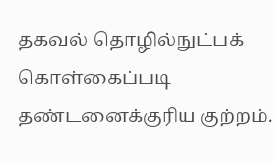தகவல் தொழில்நுட்பக் கொள்கைப்படி தண்டனைக்குரிய குற்றம்.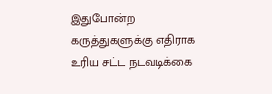இதுபோன்ற கருத்துகளுக்கு எதிராக உரிய சட்ட நடவடிக்கை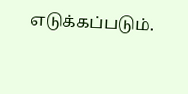எடுக்கப்படும்.